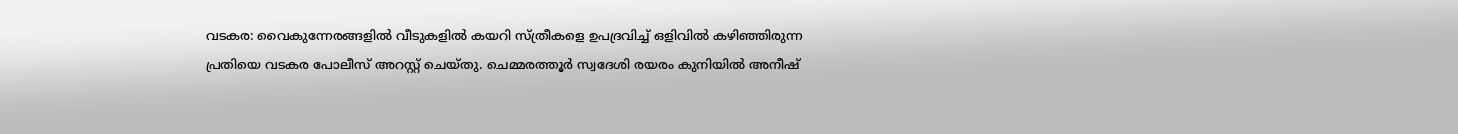വടകര: വൈകുന്നേരങ്ങളിൽ വീടുകളിൽ കയറി സ്ത്രീകളെ ഉപദ്രവിച്ച് ഒളിവിൽ കഴിഞ്ഞിരുന്ന പ്രതിയെ വടകര പോലീസ് അറസ്റ്റ് ചെയ്തു. ചെമ്മരത്തൂർ സ്വദേശി രയരം കുനിയിൽ അനീഷ്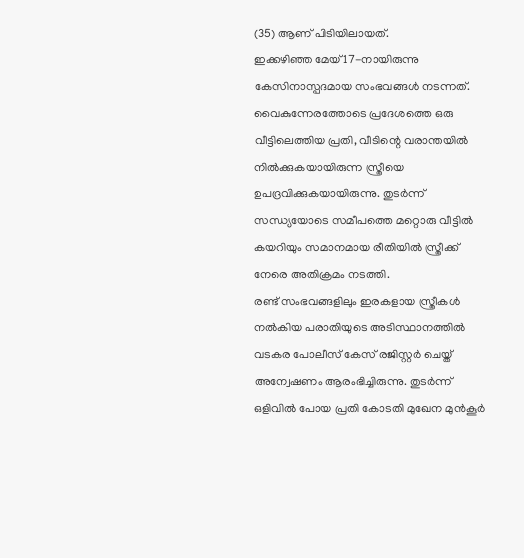(35) ആണ് പിടിയിലായത്.
ഇക്കഴിഞ്ഞ മേയ് 17-നായിരുന്നു കേസിനാസ്പദമായ സംഭവങ്ങൾ നടന്നത്. വൈകുന്നേരത്തോടെ പ്രദേശത്തെ ഒരു വീട്ടിലെത്തിയ പ്രതി, വീടിന്റെ വരാന്തയിൽ നിൽക്കുകയായിരുന്ന സ്ത്രീയെ ഉപദ്രവിക്കുകയായിരുന്നു. തുടർന്ന് സന്ധ്യയോടെ സമീപത്തെ മറ്റൊരു വീട്ടിൽ കയറിയും സമാനമായ രീതിയിൽ സ്ത്രീക്ക് നേരെ അതിക്രമം നടത്തി.
രണ്ട് സംഭവങ്ങളിലും ഇരകളായ സ്ത്രീകൾ നൽകിയ പരാതിയുടെ അടിസ്ഥാനത്തിൽ വടകര പോലീസ് കേസ് രജിസ്റ്റർ ചെയ്ത് അന്വേഷണം ആരംഭിച്ചിരുന്നു. തുടർന്ന് ഒളിവിൽ പോയ പ്രതി കോടതി മുഖേന മുൻകൂർ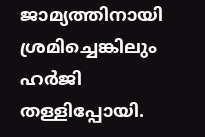ജാമ്യത്തിനായി ശ്രമിച്ചെങ്കിലും ഹർജി തള്ളിപ്പോയി.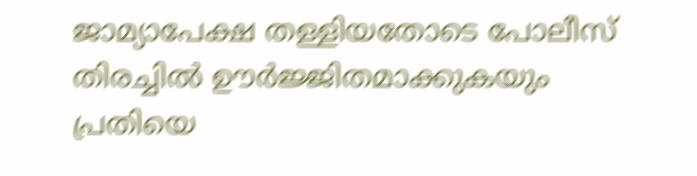ജാമ്യാപേക്ഷ തള്ളിയതോടെ പോലീസ് തിരച്ചിൽ ഊർജ്ജിതമാക്കുകയും പ്രതിയെ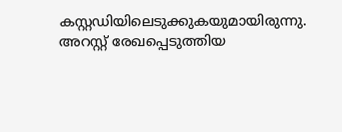കസ്റ്റഡിയിലെടുക്കുകയുമായിരുന്നു. അറസ്റ്റ് രേഖപ്പെടുത്തിയ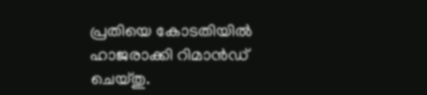പ്രതിയെ കോടതിയിൽ ഹാജരാക്കി റിമാൻഡ് ചെയ്തു.